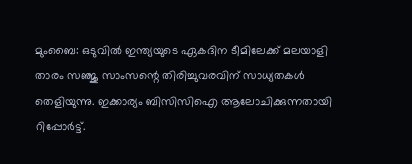മുംബൈ: ഒടുവിൽ ഇന്ത്യയുടെ ഏകദിന ടീമിലേക്ക് മലയാളി താരം സഞ്ജു സാംസന്റെ തിരിച്ചുവരവിന് സാധ്യതകൾ തെളിയുന്നു. ഇക്കാര്യം ബിസിസിഐ ആലോചിക്കുന്നതായി റിപ്പോർട്ട്.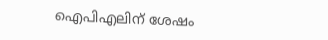ഐപിഎലിന് ശേഷം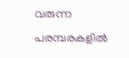വരുന്ന പരമ്പരകളിൽ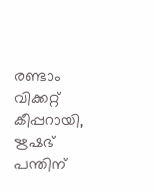രണ്ടാം വിക്കറ്റ് കീപ്പറായി, ഋഷഭ് പന്തിന്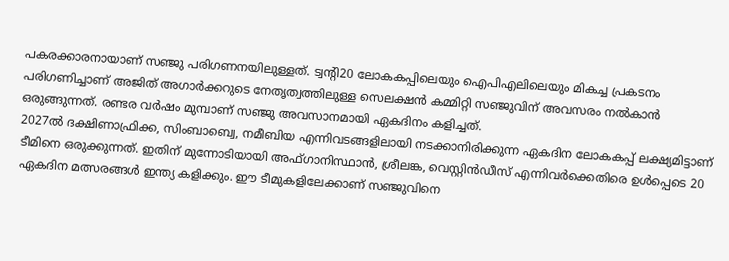പകരക്കാരനായാണ് സഞ്ജു പരിഗണനയിലുള്ളത്. ട്വന്റി20 ലോകകപ്പിലെയും ഐപിഎലിലെയും മികച്ച പ്രകടനം പരിഗണിച്ചാണ് അജിത് അഗാർക്കറുടെ നേതൃത്വത്തിലുള്ള സെലക്ഷൻ കമ്മിറ്റി സഞ്ജുവിന് അവസരം നൽകാൻ ഒരുങ്ങുന്നത്. രണ്ടര വർഷം മുമ്പാണ് സഞ്ജു അവസാനമായി ഏകദിനം കളിച്ചത്.
2027ൽ ദക്ഷിണാഫ്രിക്ക, സിംബാബ്വെ, നമീബിയ എന്നിവടങ്ങളിലായി നടക്കാനിരിക്കുന്ന ഏകദിന ലോകകപ്പ് ലക്ഷ്യമിട്ടാണ് ടീമിനെ ഒരുക്കുന്നത്. ഇതിന് മുന്നോടിയായി അഫ്ഗാനിസ്ഥാൻ, ശ്രീലങ്ക, വെസ്റ്റിൻഡീസ് എന്നിവർക്കെതിരെ ഉൾപ്പെടെ 20 ഏകദിന മത്സരങ്ങൾ ഇന്ത്യ കളിക്കും. ഈ ടീമുകളിലേക്കാണ് സഞ്ജുവിനെ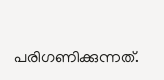പരിഗണിക്കുന്നത്.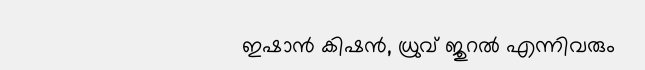ഇഷാൻ കിഷൻ, ധ്രുവ് ജുറൽ എന്നിവരും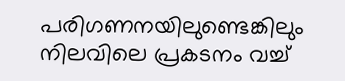പരിഗണനയിലുണ്ടെങ്കിലും നിലവിലെ പ്രകടനം വച്ച്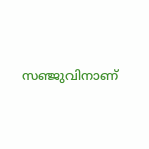സഞ്ജുവിനാണ്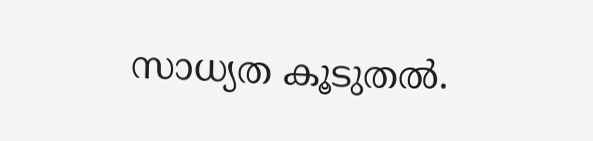സാധ്യത കൂടുതൽ.